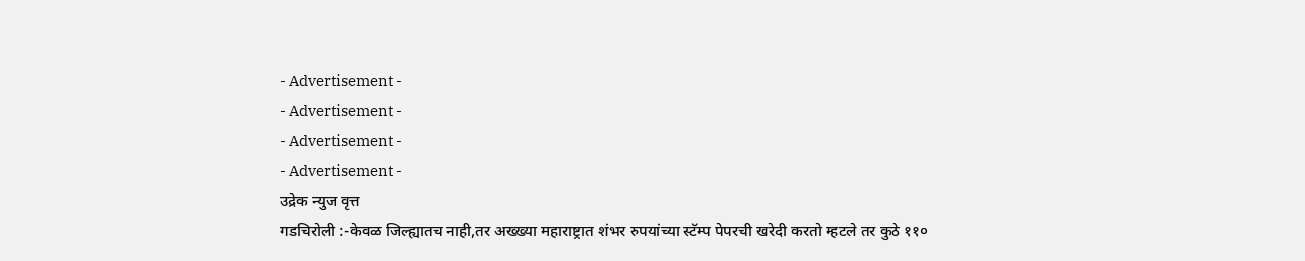- Advertisement -
- Advertisement -
- Advertisement -
- Advertisement -
उद्रेक न्युज वृत्त
गडचिरोली :-केवळ जिल्ह्यातच नाही,तर अख्ख्या महाराष्ट्रात शंभर रुपयांच्या स्टॅम्प पेपरची खरेदी करतो म्हटले तर कुठे ११०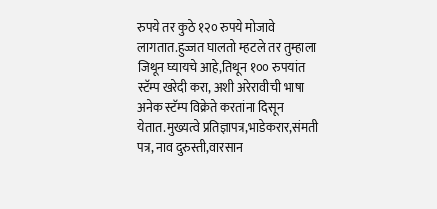रुपये तर कुठे १२० रुपये मोजावे लागतात.हुज्जत घालतो म्हटले तर तुम्हाला जिथून घ्यायचे आहे,तिथून १०० रुपयांत स्टॅम्प खरेदी करा, अशी अरेरावीची भाषा अनेक स्टॅम्प विक्रेते करतांना दिसून येतात.मुख्यत्वे प्रतिज्ञापत्र,भाडेकरार,संमती पत्र, नाव दुरुस्ती,वारसान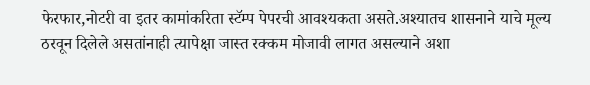फेरफार,नोटरी वा इतर कामांकरिता स्टॅम्प पेपरची आवश्यकता असते.अश्यातच शासनाने याचे मूल्य ठरवून दिलेले असतांनाही त्यापेक्षा जास्त रक्कम मोजावी लागत असल्याने अशा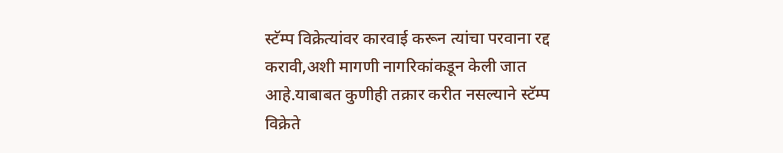स्टॅम्प विक्रेत्यांवर कारवाई करून त्यांचा परवाना रद्द करावी,अशी मागणी नागरिकांकडून केली जात आहे.याबाबत कुणीही तक्रार करीत नसल्याने स्टॅम्प विक्रेते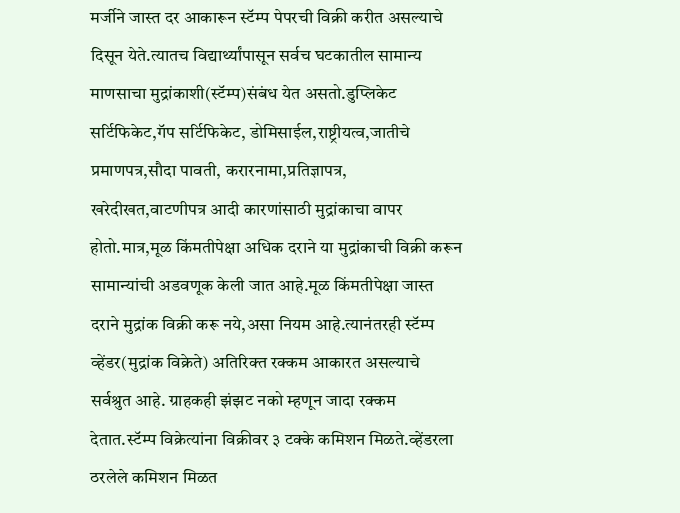मर्जीने जास्त दर आकारून स्टॅम्प पेपरची विक्री करीत असल्याचे दिसून येते.त्यातच विद्यार्थ्यांपासून सर्वच घटकातील सामान्य माणसाचा मुद्रांकाशी(स्टॅम्प)संबंध येत असतो.डुप्लिकेट सर्टिफिकेट,गॅप सर्टिफिकेट, डोमिसाईल,राष्ट्रीयत्व,जातीचे प्रमाणपत्र,सौदा पावती, करारनामा,प्रतिज्ञापत्र, खरेदीखत,वाटणीपत्र आदी कारणांसाठी मुद्रांकाचा वापर होतो.मात्र,मूळ किंमतीपेक्षा अधिक दराने या मुद्रांकाची विक्री करून सामान्यांची अडवणूक केली जात आहे.मूळ किंमतीपेक्षा जास्त दराने मुद्रांक विक्री करू नये,असा नियम आहे.त्यानंतरही स्टॅम्प व्हेंडर(मुद्रांक विक्रेते) अतिरिक्त रक्कम आकारत असल्याचे सर्वश्रुत आहे. ग्राहकही झंझट नको म्हणून जादा रक्कम देतात.स्टॅम्प विक्रेत्यांना विक्रीवर ३ टक्के कमिशन मिळते.व्हेंडरला ठरलेले कमिशन मिळत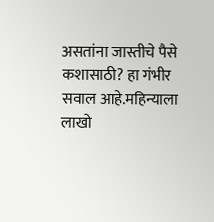असतांना जास्तीचे पैसे कशासाठी? हा गंभीर सवाल आहे.महिन्याला लाखो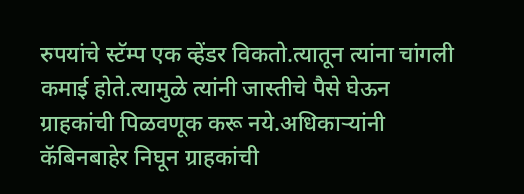रुपयांचे स्टॅम्प एक व्हेंडर विकतो.त्यातून त्यांना चांगली कमाई होते.त्यामुळे त्यांनी जास्तीचे पैसे घेऊन ग्राहकांची पिळवणूक करू नये.अधिकाऱ्यांनी कॅबिनबाहेर निघून ग्राहकांची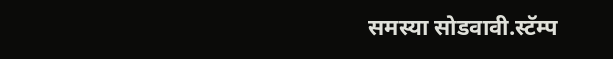समस्या सोडवावी.स्टॅम्प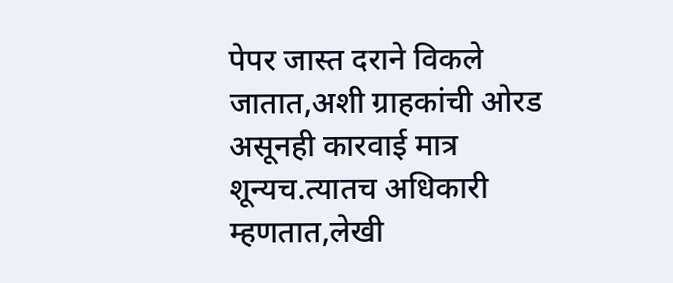पेपर जास्त दराने विकले जातात,अशी ग्राहकांची ओरड असूनही कारवाई मात्र शून्यच.त्यातच अधिकारी म्हणतात,लेखी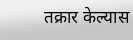तक्रार केल्यास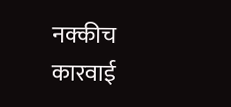नक्कीच कारवाई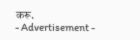करू.
- Advertisement -